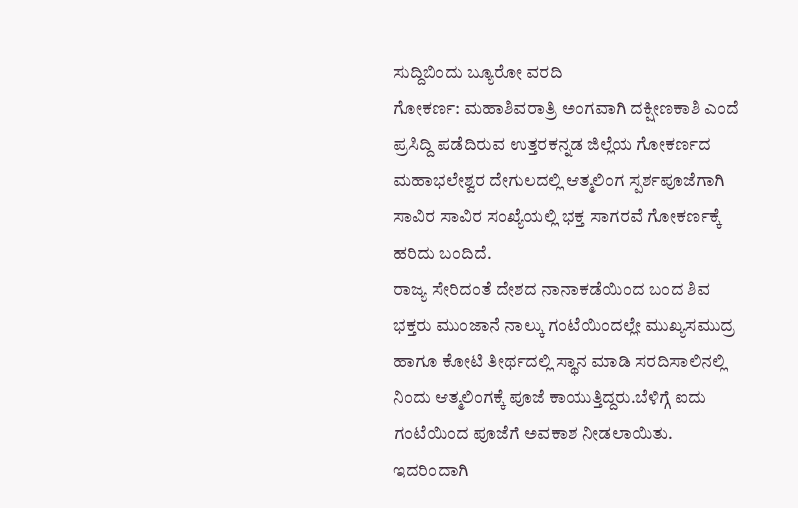ಸುದ್ದಿಬಿಂದು ಬ್ಯೂರೋ ವರದಿ
ಗೋಕರ್ಣ: ಮಹಾಶಿವರಾತ್ರಿ ಅಂಗವಾಗಿ ದಕ್ಷೀಣಕಾಶಿ ಎಂದೆ ಪ್ರಸಿದ್ದಿ ಪಡೆದಿರುವ ಉತ್ತರಕನ್ನಡ ಜಿಲ್ಲೆಯ ಗೋಕರ್ಣದ ಮಹಾಭಲೇಶ್ವರ ದೇಗುಲದಲ್ಲಿ ಆತ್ಮಲಿಂಗ ಸ್ಪರ್ಶಪೂಜೆಗಾಗಿ ಸಾವಿರ ಸಾವಿರ ಸಂಖ್ಯೆಯಲ್ಲಿ ಭಕ್ತ ಸಾಗರವೆ ಗೋಕರ್ಣಕ್ಕೆ ಹರಿದು ಬಂದಿದೆ.
ರಾಜ್ಯ ಸೇರಿದಂತೆ ದೇಶದ ನಾನಾಕಡೆಯಿಂದ ಬಂದ ಶಿವ ಭಕ್ತರು ಮುಂಜಾನೆ ನಾಲ್ಕು ಗಂಟೆಯಿಂದಲ್ಲೇ ಮುಖ್ಯಸಮುದ್ರ ಹಾಗೂ ಕೋಟಿ ತೀರ್ಥದಲ್ಲಿ ಸ್ಥಾನ ಮಾಡಿ ಸರದಿಸಾಲಿನಲ್ಲಿ ನಿಂದು ಆತ್ಮಲಿಂಗಕ್ಕೆ ಪೂಜೆ ಕಾಯುತ್ತಿದ್ದರು.ಬೆಳಿಗ್ಗೆ ಐದು ಗಂಟೆಯಿಂದ ಪೂಜೆಗೆ ಅವಕಾಶ ನೀಡಲಾಯಿತು. ಇದರಿಂದಾಗಿ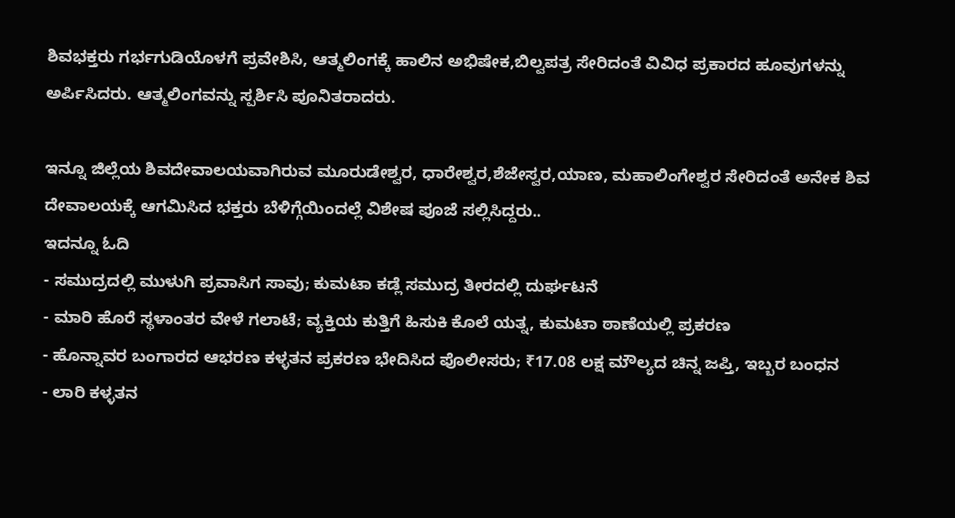ಶಿವಭಕ್ತರು ಗರ್ಭಗುಡಿಯೊಳಗೆ ಪ್ರವೇಶಿಸಿ, ಆತ್ಮಲಿಂಗಕ್ಕೆ ಹಾಲಿನ ಅಭಿಷೇಕ,ಬಿಲ್ವಪತ್ರ ಸೇರಿದಂತೆ ವಿವಿಧ ಪ್ರಕಾರದ ಹೂವುಗಳನ್ನು ಅರ್ಪಿಸಿದರು. ಆತ್ಮಲಿಂಗವನ್ನು ಸ್ಪರ್ಶಿಸಿ ಪೂನಿತರಾದರು.

ಇನ್ನೂ ಜಿಲ್ಲೆಯ ಶಿವದೇವಾಲಯವಾಗಿರುವ ಮೂರುಡೇಶ್ವರ, ಧಾರೇಶ್ವರ,ಶೆಜೇಸ್ವರ,ಯಾಣ, ಮಹಾಲಿಂಗೇಶ್ವರ ಸೇರಿದಂತೆ ಅನೇಕ ಶಿವ ದೇವಾಲಯಕ್ಕೆ ಆಗಮಿಸಿದ ಭಕ್ತರು ಬೆಳಿಗ್ಗೆಯಿಂದಲ್ಲೆ ವಿಶೇಷ ಪೂಜೆ ಸಲ್ಲಿಸಿದ್ದರು..
ಇದನ್ನೂ ಓದಿ
- ಸಮುದ್ರದಲ್ಲಿ ಮುಳುಗಿ ಪ್ರವಾಸಿಗ ಸಾವು; ಕುಮಟಾ ಕಡ್ಲೆ ಸಮುದ್ರ ತೀರದಲ್ಲಿ ದುರ್ಘಟನೆ
- ಮಾರಿ ಹೊರೆ ಸ್ಥಳಾಂತರ ವೇಳೆ ಗಲಾಟೆ; ವ್ಯಕ್ತಿಯ ಕುತ್ತಿಗೆ ಹಿಸುಕಿ ಕೊಲೆ ಯತ್ನ, ಕುಮಟಾ ಠಾಣೆಯಲ್ಲಿ ಪ್ರಕರಣ
- ಹೊನ್ನಾವರ ಬಂಗಾರದ ಆಭರಣ ಕಳ್ಳತನ ಪ್ರಕರಣ ಭೇದಿಸಿದ ಪೊಲೀಸರು; ₹17.08 ಲಕ್ಷ ಮೌಲ್ಯದ ಚಿನ್ನ ಜಪ್ತಿ, ಇಬ್ಬರ ಬಂಧನ
- ಲಾರಿ ಕಳ್ಳತನ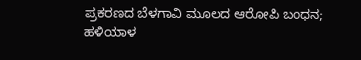ಪ್ರಕರಣದ ಬೆಳಗಾವಿ ಮೂಲದ ಆರೋಪಿ ಬಂಧನ; ಹಳಿಯಾಳ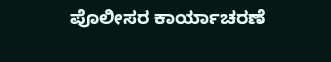ಪೊಲೀಸರ ಕಾರ್ಯಾಚರಣೆ